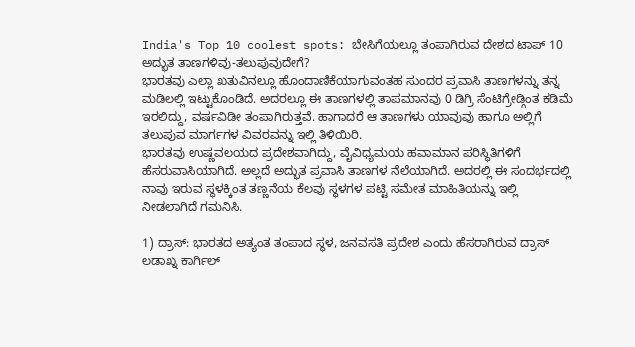India's Top 10 coolest spots: ಬೇಸಿಗೆಯಲ್ಲೂ ತಂಪಾಗಿರುವ ದೇಶದ ಟಾಪ್ 10 ಅದ್ಭುತ ತಾಣಗಳಿವು-ತಲುಪುವುದೇಗೆ?
ಭಾರತವು ಎಲ್ಲಾ ಖತುವಿನಲ್ಲೂ ಹೊಂದಾಣಿಕೆಯಾಗುವಂತಹ ಸುಂದರ ಪ್ರವಾಸಿ ತಾಣಗಳನ್ನು ತನ್ನ ಮಡಿಲಲ್ಲಿ ಇಟ್ಟುಕೊಂಡಿದೆ. ಅದರಲ್ಲೂ ಈ ತಾಣಗಳಲ್ಲಿ ತಾಪಮಾನವು 0 ಡಿಗ್ರಿ ಸೆಂಟಿಗ್ರೇಡ್ಗಿಂತ ಕಡಿಮೆ ಇರಲಿದ್ದು, ವರ್ಷವಿಡೀ ತಂಪಾಗಿರುತ್ತವೆ. ಹಾಗಾದರೆ ಆ ತಾಣಗಳು ಯಾವುವು ಹಾಗೂ ಅಲ್ಲಿಗೆ ತಲುಪುವ ಮಾರ್ಗಗಳ ವಿವರವನ್ನು ಇಲ್ಲಿ ತಿಳಿಯಿರಿ.
ಭಾರತವು ಉಷ್ಣವಲಯದ ಪ್ರದೇಶವಾಗಿದ್ದು, ವೈವಿಧ್ಯಮಯ ಹವಾಮಾನ ಪರಿಸ್ಥಿತಿಗಳಿಗೆ ಹೆಸರುವಾಸಿಯಾಗಿದೆ. ಅಲ್ಲದೆ ಅದ್ಭುತ ಪ್ರವಾಸಿ ತಾಣಗಳ ನೆಲೆಯಾಗಿದೆ. ಅದರಲ್ಲಿ ಈ ಸಂದರ್ಭದಲ್ಲಿ ನಾವು ಇರುವ ಸ್ಥಳಕ್ಕಿಂತ ತಣ್ಣನೆಯ ಕೆಲವು ಸ್ಥಳಗಳ ಪಟ್ಟಿ ಸಮೇತ ಮಾಹಿತಿಯನ್ನು ಇಲ್ಲಿ ನೀಡಲಾಗಿದೆ ಗಮನಿಸಿ.

1) ದ್ರಾಸ್: ಭಾರತದ ಅತ್ಯಂತ ತಂಪಾದ ಸ್ಥಳ, ಜನವಸತಿ ಪ್ರದೇಶ ಎಂದು ಹೆಸರಾಗಿರುವ ದ್ರಾಸ್ ಲಡಾಖ್ನ ಕಾರ್ಗಿಲ್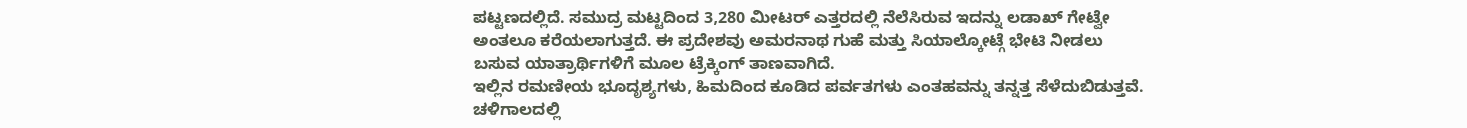ಪಟ್ಟಣದಲ್ಲಿದೆ. ಸಮುದ್ರ ಮಟ್ಟದಿಂದ 3,280 ಮೀಟರ್ ಎತ್ತರದಲ್ಲಿ ನೆಲೆಸಿರುವ ಇದನ್ನು ಲಡಾಖ್ ಗೇಟ್ವೇ ಅಂತಲೂ ಕರೆಯಲಾಗುತ್ತದೆ. ಈ ಪ್ರದೇಶವು ಅಮರನಾಥ ಗುಹೆ ಮತ್ತು ಸಿಯಾಲ್ಕೋಟ್ಗೆ ಭೇಟಿ ನೀಡಲು ಬಸುವ ಯಾತ್ರಾರ್ಥಿಗಳಿಗೆ ಮೂಲ ಟ್ರೆಕ್ಕಿಂಗ್ ತಾಣವಾಗಿದೆ.
ಇಲ್ಲಿನ ರಮಣೀಯ ಭೂದೃಶ್ಯಗಳು, ಹಿಮದಿಂದ ಕೂಡಿದ ಪರ್ವತಗಳು ಎಂತಹವನ್ನು ತನ್ನತ್ತ ಸೆಳೆದುಬಿಡುತ್ತವೆ.
ಚಳಿಗಾಲದಲ್ಲಿ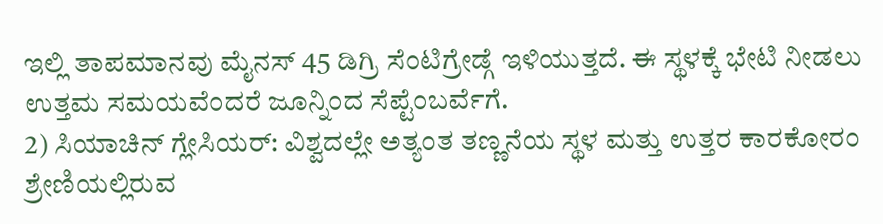ಇಲ್ಲಿ ತಾಪಮಾನವು ಮೈನಸ್ 45 ಡಿಗ್ರಿ ಸೆಂಟಿಗ್ರೇಡ್ಗೆ ಇಳಿಯುತ್ತದೆ. ಈ ಸ್ಥಳಕ್ಕೆ ಭೇಟಿ ನೀಡಲು ಉತ್ತಮ ಸಮಯವೆಂದರೆ ಜೂನ್ನಿಂದ ಸೆಪ್ಟೆಂಬರ್ವೆಗೆ.
2) ಸಿಯಾಚಿನ್ ಗ್ಲೇಸಿಯರ್: ವಿಶ್ವದಲ್ಲೇ ಅತ್ಯಂತ ತಣ್ಣನೆಯ ಸ್ಥಳ ಮತ್ತು ಉತ್ತರ ಕಾರಕೋರಂ ಶ್ರೇಣಿಯಲ್ಲಿರುವ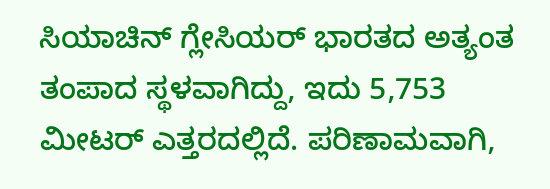ಸಿಯಾಚಿನ್ ಗ್ಲೇಸಿಯರ್ ಭಾರತದ ಅತ್ಯಂತ ತಂಪಾದ ಸ್ಥಳವಾಗಿದ್ದು, ಇದು 5,753 ಮೀಟರ್ ಎತ್ತರದಲ್ಲಿದೆ. ಪರಿಣಾಮವಾಗಿ,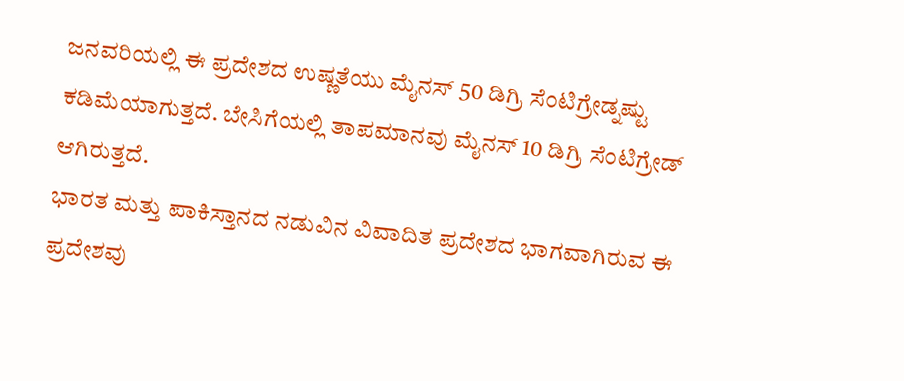ಜನವರಿಯಲ್ಲಿ ಈ ಪ್ರದೇಶದ ಉಷ್ಣತೆಯು ಮೈನಸ್ 50 ಡಿಗ್ರಿ ಸೆಂಟಿಗ್ರೇಡ್ನಷ್ಟು ಕಡಿಮೆಯಾಗುತ್ತದೆ. ಬೇಸಿಗೆಯಲ್ಲಿ ತಾಪಮಾನವು ಮೈನಸ್ 10 ಡಿಗ್ರಿ ಸೆಂಟಿಗ್ರೇಡ್ ಆಗಿರುತ್ತದೆ.
ಭಾರತ ಮತ್ತು ಪಾಕಿಸ್ತಾನದ ನಡುವಿನ ವಿವಾದಿತ ಪ್ರದೇಶದ ಭಾಗವಾಗಿರುವ ಈ ಪ್ರದೇಶವು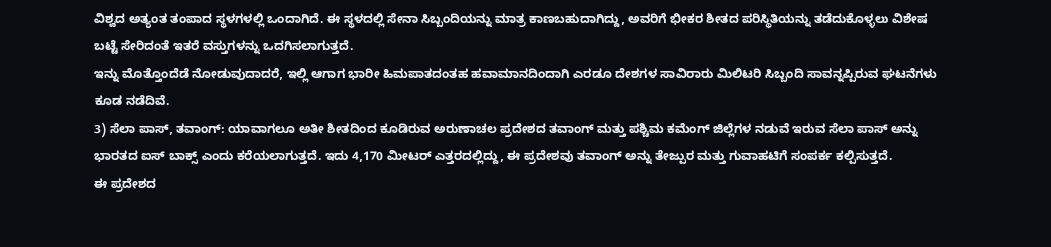ವಿಶ್ವದ ಅತ್ಯಂತ ತಂಪಾದ ಸ್ಥಳಗಳಲ್ಲಿ ಒಂದಾಗಿದೆ. ಈ ಸ್ಥಳದಲ್ಲಿ ಸೇನಾ ಸಿಬ್ಬಂದಿಯನ್ನು ಮಾತ್ರ ಕಾಣಬಹುದಾಗಿದ್ದು, ಅವರಿಗೆ ಭೀಕರ ಶೀತದ ಪರಿಸ್ಥಿತಿಯನ್ನು ತಡೆದುಕೊಳ್ಳಲು ವಿಶೇಷ ಬಟ್ಟೆ ಸೇರಿದಂತೆ ಇತರೆ ವಸ್ತುಗಳನ್ನು ಒದಗಿಸಲಾಗುತ್ತದೆ.
ಇನ್ನು ಮೊತ್ತೊಂದೆಡೆ ನೋಡುವುದಾದರೆ, ಇಲ್ಲಿ ಆಗಾಗ ಭಾರೀ ಹಿಮಪಾತದಂತಹ ಹವಾಮಾನದಿಂದಾಗಿ ಎರಡೂ ದೇಶಗಳ ಸಾವಿರಾರು ಮಿಲಿಟರಿ ಸಿಬ್ಬಂದಿ ಸಾವನ್ನಪ್ಪಿರುವ ಘಟನೆಗಳು ಕೂಡ ನಡೆದಿವೆ.
3) ಸೆಲಾ ಪಾಸ್, ತವಾಂಗ್: ಯಾವಾಗಲೂ ಅತೀ ಶೀತದಿಂದ ಕೂಡಿರುವ ಅರುಣಾಚಲ ಪ್ರದೇಶದ ತವಾಂಗ್ ಮತ್ತು ಪಶ್ಚಿಮ ಕಮೆಂಗ್ ಜಿಲ್ಲೆಗಳ ನಡುವೆ ಇರುವ ಸೆಲಾ ಪಾಸ್ ಅನ್ನು ಭಾರತದ ಐಸ್ ಬಾಕ್ಸ್ ಎಂದು ಕರೆಯಲಾಗುತ್ತದೆ. ಇದು 4,170 ಮೀಟರ್ ಎತ್ತರದಲ್ಲಿದ್ದು, ಈ ಪ್ರದೇಶವು ತವಾಂಗ್ ಅನ್ನು ತೇಜ್ಪುರ ಮತ್ತು ಗುವಾಹಟಿಗೆ ಸಂಪರ್ಕ ಕಲ್ಪಿಸುತ್ತದೆ.
ಈ ಪ್ರದೇಶದ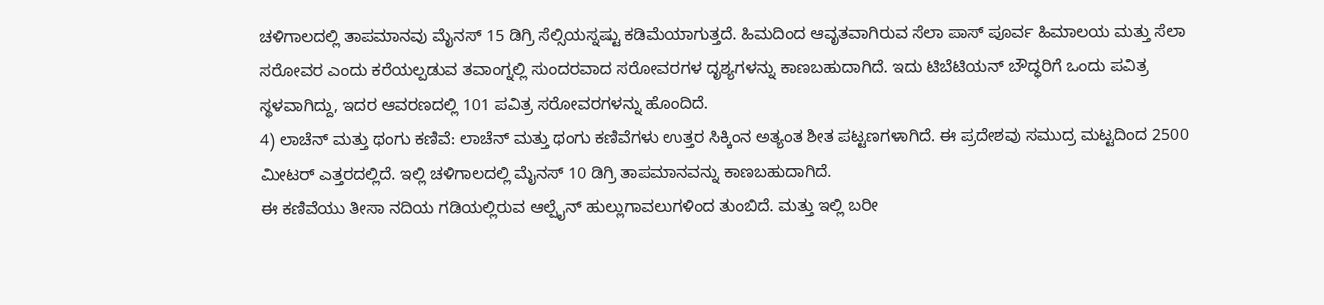ಚಳಿಗಾಲದಲ್ಲಿ ತಾಪಮಾನವು ಮೈನಸ್ 15 ಡಿಗ್ರಿ ಸೆಲ್ಸಿಯಸ್ನಷ್ಟು ಕಡಿಮೆಯಾಗುತ್ತದೆ. ಹಿಮದಿಂದ ಆವೃತವಾಗಿರುವ ಸೆಲಾ ಪಾಸ್ ಪೂರ್ವ ಹಿಮಾಲಯ ಮತ್ತು ಸೆಲಾ ಸರೋವರ ಎಂದು ಕರೆಯಲ್ಪಡುವ ತವಾಂಗ್ನಲ್ಲಿ ಸುಂದರವಾದ ಸರೋವರಗಳ ದೃಶ್ಯಗಳನ್ನು ಕಾಣಬಹುದಾಗಿದೆ. ಇದು ಟಿಬೆಟಿಯನ್ ಬೌದ್ಧರಿಗೆ ಒಂದು ಪವಿತ್ರ ಸ್ಥಳವಾಗಿದ್ದು, ಇದರ ಆವರಣದಲ್ಲಿ 101 ಪವಿತ್ರ ಸರೋವರಗಳನ್ನು ಹೊಂದಿದೆ.
4) ಲಾಚೆನ್ ಮತ್ತು ಥಂಗು ಕಣಿವೆ: ಲಾಚೆನ್ ಮತ್ತು ಥಂಗು ಕಣಿವೆಗಳು ಉತ್ತರ ಸಿಕ್ಕಿಂನ ಅತ್ಯಂತ ಶೀತ ಪಟ್ಟಣಗಳಾಗಿದೆ. ಈ ಪ್ರದೇಶವು ಸಮುದ್ರ ಮಟ್ಟದಿಂದ 2500 ಮೀಟರ್ ಎತ್ತರದಲ್ಲಿದೆ. ಇಲ್ಲಿ ಚಳಿಗಾಲದಲ್ಲಿ ಮೈನಸ್ 10 ಡಿಗ್ರಿ ತಾಪಮಾನವನ್ನು ಕಾಣಬಹುದಾಗಿದೆ.
ಈ ಕಣಿವೆಯು ತೀಸಾ ನದಿಯ ಗಡಿಯಲ್ಲಿರುವ ಆಲ್ಪೈನ್ ಹುಲ್ಲುಗಾವಲುಗಳಿಂದ ತುಂಬಿದೆ. ಮತ್ತು ಇಲ್ಲಿ ಬರೀ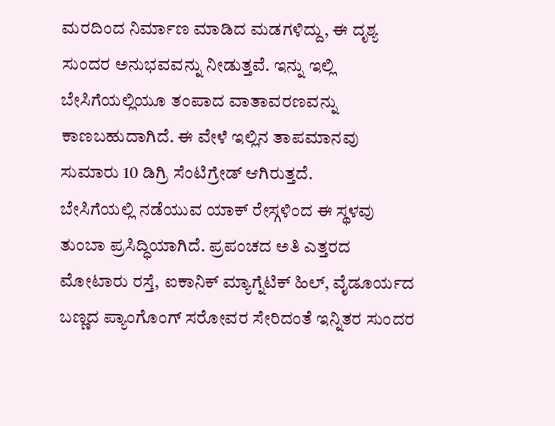ಮರದಿಂದ ನಿರ್ಮಾಣ ಮಾಡಿದ ಮಡಗಳಿದ್ದು, ಈ ದೃಶ್ಯ ಸುಂದರ ಅನುಭವವನ್ನು ನೀಡುತ್ತವೆ. ಇನ್ನು ಇಲ್ಲಿ ಬೇಸಿಗೆಯಲ್ಲಿಯೂ ತಂಪಾದ ವಾತಾವರಣವನ್ನು ಕಾಣಬಹುದಾಗಿದೆ. ಈ ವೇಳೆ ಇಲ್ಲಿನ ತಾಪಮಾನವು ಸುಮಾರು 10 ಡಿಗ್ರಿ ಸೆಂಟಿಗ್ರೇಡ್ ಆಗಿರುತ್ತದೆ.
ಬೇಸಿಗೆಯಲ್ಲಿ ನಡೆಯುವ ಯಾಕ್ ರೇಸ್ಗಳಿಂದ ಈ ಸ್ಥಳವು ತುಂಬಾ ಪ್ರಸಿದ್ಧಿಯಾಗಿದೆ. ಪ್ರಪಂಚದ ಅತಿ ಎತ್ತರದ ಮೋಟಾರು ರಸ್ತೆ, ಐಕಾನಿಕ್ ಮ್ಯಾಗ್ನೆಟಿಕ್ ಹಿಲ್, ವೈಡೂರ್ಯದ ಬಣ್ಣದ ಪ್ಯಾಂಗೊಂಗ್ ಸರೋವರ ಸೇರಿದಂತೆ ಇನ್ನಿತರ ಸುಂದರ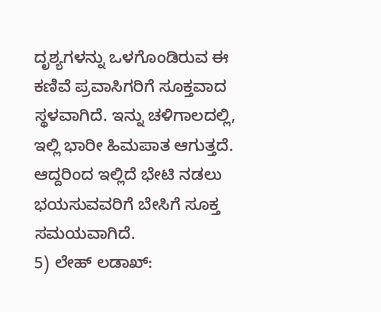ದೃಶ್ಯಗಳನ್ನು ಒಳಗೊಂಡಿರುವ ಈ ಕಣಿವೆ ಪ್ರವಾಸಿಗರಿಗೆ ಸೂಕ್ತವಾದ ಸ್ಥಳವಾಗಿದೆ. ಇನ್ನು ಚಳಿಗಾಲದಲ್ಲಿ, ಇಲ್ಲಿ ಭಾರೀ ಹಿಮಪಾತ ಆಗುತ್ತದೆ. ಆದ್ದರಿಂದ ಇಲ್ಲಿದೆ ಭೇಟಿ ನಡಲು ಭಯಸುವವರಿಗೆ ಬೇಸಿಗೆ ಸೂಕ್ತ ಸಮಯವಾಗಿದೆ.
5) ಲೇಹ್ ಲಡಾಖ್: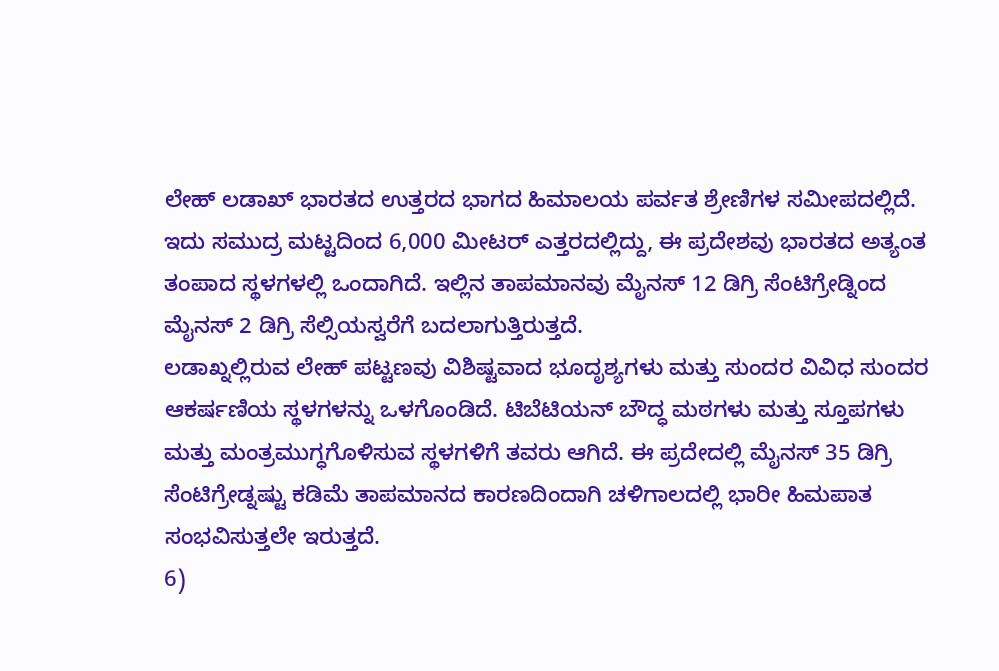ಲೇಹ್ ಲಡಾಖ್ ಭಾರತದ ಉತ್ತರದ ಭಾಗದ ಹಿಮಾಲಯ ಪರ್ವತ ಶ್ರೇಣಿಗಳ ಸಮೀಪದಲ್ಲಿದೆ. ಇದು ಸಮುದ್ರ ಮಟ್ಟದಿಂದ 6,000 ಮೀಟರ್ ಎತ್ತರದಲ್ಲಿದ್ದು, ಈ ಪ್ರದೇಶವು ಭಾರತದ ಅತ್ಯಂತ ತಂಪಾದ ಸ್ಥಳಗಳಲ್ಲಿ ಒಂದಾಗಿದೆ. ಇಲ್ಲಿನ ತಾಪಮಾನವು ಮೈನಸ್ 12 ಡಿಗ್ರಿ ಸೆಂಟಿಗ್ರೇಡ್ನಿಂದ ಮೈನಸ್ 2 ಡಿಗ್ರಿ ಸೆಲ್ಸಿಯಸ್ವರೆಗೆ ಬದಲಾಗುತ್ತಿರುತ್ತದೆ.
ಲಡಾಖ್ನಲ್ಲಿರುವ ಲೇಹ್ ಪಟ್ಟಣವು ವಿಶಿಷ್ಟವಾದ ಭೂದೃಶ್ಯಗಳು ಮತ್ತು ಸುಂದರ ವಿವಿಧ ಸುಂದರ ಆಕರ್ಷಣಿಯ ಸ್ಥಳಗಳನ್ನು ಒಳಗೊಂಡಿದೆ. ಟಿಬೆಟಿಯನ್ ಬೌದ್ಧ ಮಠಗಳು ಮತ್ತು ಸ್ತೂಪಗಳು ಮತ್ತು ಮಂತ್ರಮುಗ್ಧಗೊಳಿಸುವ ಸ್ಥಳಗಳಿಗೆ ತವರು ಆಗಿದೆ. ಈ ಪ್ರದೇದಲ್ಲಿ ಮೈನಸ್ 35 ಡಿಗ್ರಿ ಸೆಂಟಿಗ್ರೇಡ್ನಷ್ಟು ಕಡಿಮೆ ತಾಪಮಾನದ ಕಾರಣದಿಂದಾಗಿ ಚಳಿಗಾಲದಲ್ಲಿ ಭಾರೀ ಹಿಮಪಾತ ಸಂಭವಿಸುತ್ತಲೇ ಇರುತ್ತದೆ.
6)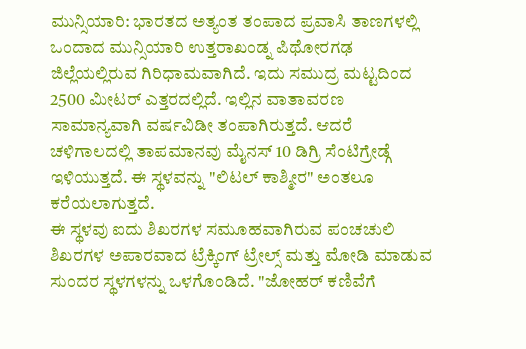ಮುನ್ಸಿಯಾರಿ: ಭಾರತದ ಅತ್ಯಂತ ತಂಪಾದ ಪ್ರವಾಸಿ ತಾಣಗಳಲ್ಲಿ ಒಂದಾದ ಮುನ್ಸಿಯಾರಿ ಉತ್ತರಾಖಂಡ್ನ ಪಿಥೋರಗಢ ಜಿಲ್ಲೆಯಲ್ಲಿರುವ ಗಿರಿಧಾಮವಾಗಿದೆ. ಇದು ಸಮುದ್ರ ಮಟ್ಟದಿಂದ 2500 ಮೀಟರ್ ಎತ್ತರದಲ್ಲಿದೆ. ಇಲ್ಲಿನ ವಾತಾವರಣ ಸಾಮಾನ್ಯವಾಗಿ ವರ್ಷವಿಡೀ ತಂಪಾಗಿರುತ್ತದೆ. ಆದರೆ ಚಳಿಗಾಲದಲ್ಲಿ ತಾಪಮಾನವು ಮೈನಸ್ 10 ಡಿಗ್ರಿ ಸೆಂಟಿಗ್ರೇಡ್ಗೆ ಇಳಿಯುತ್ತದೆ. ಈ ಸ್ಥಳವನ್ನು "ಲಿಟಲ್ ಕಾಶ್ಮೀರ" ಅಂತಲೂ ಕರೆಯಲಾಗುತ್ತದೆ.
ಈ ಸ್ಥಳವು ಐದು ಶಿಖರಗಳ ಸಮೂಹವಾಗಿರುವ ಪಂಚಚುಲಿ ಶಿಖರಗಳ ಅಪಾರವಾದ ಟ್ರೆಕ್ಕಿಂಗ್ ಟ್ರೇಲ್ಸ್ ಮತ್ತು ಮೋಡಿ ಮಾಡುವ ಸುಂದರ ಸ್ಥಳಗಳನ್ನು ಒಳಗೊಂಡಿದೆ. "ಜೋಹರ್ ಕಣಿವೆಗೆ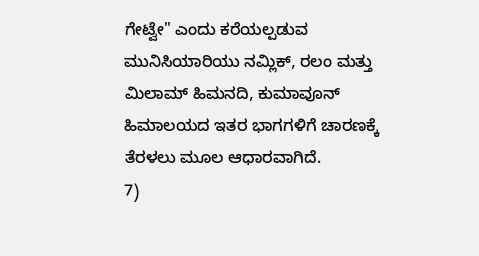ಗೇಟ್ವೇ" ಎಂದು ಕರೆಯಲ್ಪಡುವ ಮುನಿಸಿಯಾರಿಯು ನಮ್ಲಿಕ್, ರಲಂ ಮತ್ತು ಮಿಲಾಮ್ ಹಿಮನದಿ, ಕುಮಾವೂನ್ ಹಿಮಾಲಯದ ಇತರ ಭಾಗಗಳಿಗೆ ಚಾರಣಕ್ಕೆ ತೆರಳಲು ಮೂಲ ಆಧಾರವಾಗಿದೆ.
7)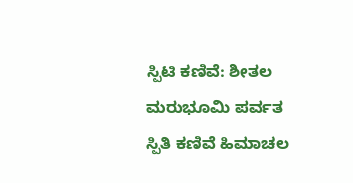ಸ್ಪಿಟಿ ಕಣಿವೆ: ಶೀತಲ ಮರುಭೂಮಿ ಪರ್ವತ ಸ್ಪಿತಿ ಕಣಿವೆ ಹಿಮಾಚಲ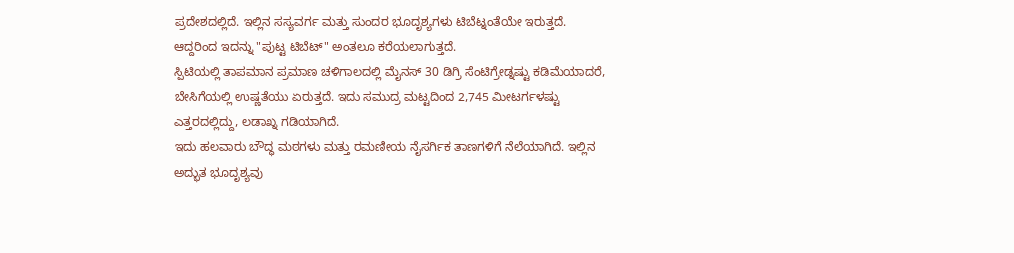ಪ್ರದೇಶದಲ್ಲಿದೆ. ಇಲ್ಲಿನ ಸಸ್ಯವರ್ಗ ಮತ್ತು ಸುಂದರ ಭೂದೃಶ್ಯಗಳು ಟಿಬೆಟ್ನಂತೆಯೇ ಇರುತ್ತದೆ. ಆದ್ದರಿಂದ ಇದನ್ನು "ಪುಟ್ಟ ಟಿಬೆಟ್" ಅಂತಲೂ ಕರೆಯಲಾಗುತ್ತದೆ.
ಸ್ಪಿಟಿಯಲ್ಲಿ ತಾಪಮಾನ ಪ್ರಮಾಣ ಚಳಿಗಾಲದಲ್ಲಿ ಮೈನಸ್ 30 ಡಿಗ್ರಿ ಸೆಂಟಿಗ್ರೇಡ್ನಷ್ಟು ಕಡಿಮೆಯಾದರೆ, ಬೇಸಿಗೆಯಲ್ಲಿ ಉಷ್ಣತೆಯು ಏರುತ್ತದೆ. ಇದು ಸಮುದ್ರ ಮಟ್ಟದಿಂದ 2,745 ಮೀಟರ್ಗಳಷ್ಟು ಎತ್ತರದಲ್ಲಿದ್ದು, ಲಡಾಖ್ನ ಗಡಿಯಾಗಿದೆ.
ಇದು ಹಲವಾರು ಬೌದ್ಧ ಮಠಗಳು ಮತ್ತು ರಮಣೀಯ ನೈಸರ್ಗಿಕ ತಾಣಗಳಿಗೆ ನೆಲೆಯಾಗಿದೆ. ಇಲ್ಲಿನ ಅದ್ಭುತ ಭೂದೃಶ್ಯವು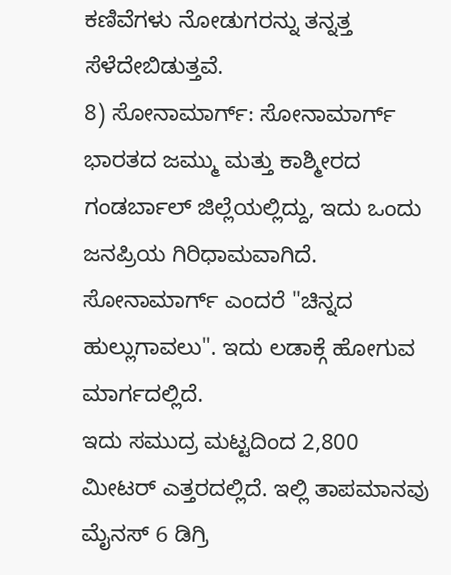ಕಣಿವೆಗಳು ನೋಡುಗರನ್ನು ತನ್ನತ್ತ ಸೆಳೆದೇಬಿಡುತ್ತವೆ.
8) ಸೋನಾಮಾರ್ಗ್: ಸೋನಾಮಾರ್ಗ್ ಭಾರತದ ಜಮ್ಮು ಮತ್ತು ಕಾಶ್ಮೀರದ ಗಂಡರ್ಬಾಲ್ ಜಿಲ್ಲೆಯಲ್ಲಿದ್ದು, ಇದು ಒಂದು ಜನಪ್ರಿಯ ಗಿರಿಧಾಮವಾಗಿದೆ. ಸೋನಾಮಾರ್ಗ್ ಎಂದರೆ "ಚಿನ್ನದ ಹುಲ್ಲುಗಾವಲು". ಇದು ಲಡಾಕ್ಗೆ ಹೋಗುವ ಮಾರ್ಗದಲ್ಲಿದೆ.
ಇದು ಸಮುದ್ರ ಮಟ್ಟದಿಂದ 2,800 ಮೀಟರ್ ಎತ್ತರದಲ್ಲಿದೆ. ಇಲ್ಲಿ ತಾಪಮಾನವು ಮೈನಸ್ 6 ಡಿಗ್ರಿ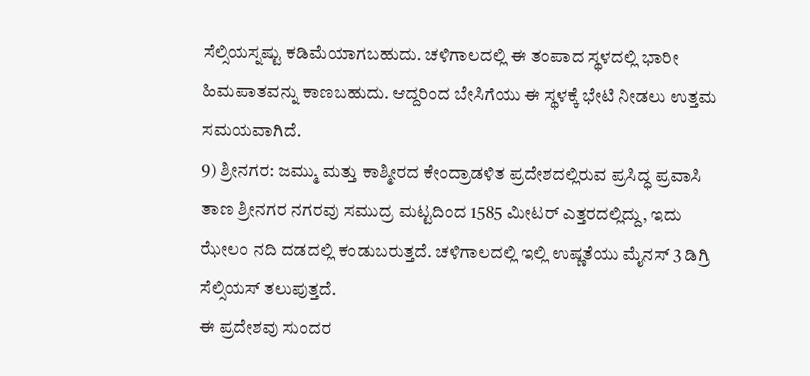ಸೆಲ್ಸಿಯಸ್ನಷ್ಟು ಕಡಿಮೆಯಾಗಬಹುದು. ಚಳಿಗಾಲದಲ್ಲಿ ಈ ತಂಪಾದ ಸ್ಥಳದಲ್ಲಿ ಭಾರೀ ಹಿಮಪಾತವನ್ನು ಕಾಣಬಹುದು. ಆದ್ದರಿಂದ ಬೇಸಿಗೆಯು ಈ ಸ್ಥಳಕ್ಕೆ ಭೇಟಿ ನೀಡಲು ಉತ್ತಮ ಸಮಯವಾಗಿದೆ.
9) ಶ್ರೀನಗರ: ಜಮ್ಮು ಮತ್ತು ಕಾಶ್ಮೀರದ ಕೇಂದ್ರಾಡಳಿತ ಪ್ರದೇಶದಲ್ಲಿರುವ ಪ್ರಸಿದ್ಧ ಪ್ರವಾಸಿ ತಾಣ ಶ್ರೀನಗರ ನಗರವು ಸಮುದ್ರ ಮಟ್ಟದಿಂದ 1585 ಮೀಟರ್ ಎತ್ತರದಲ್ಲಿದ್ದು, ಇದು ಝೇಲಂ ನದಿ ದಡದಲ್ಲಿ ಕಂಡುಬರುತ್ತದೆ. ಚಳಿಗಾಲದಲ್ಲಿ ಇಲ್ಲಿ ಉಷ್ಣತೆಯು ಮೈನಸ್ 3 ಡಿಗ್ರಿ ಸೆಲ್ಸಿಯಸ್ ತಲುಪುತ್ತದೆ.
ಈ ಪ್ರದೇಶವು ಸುಂದರ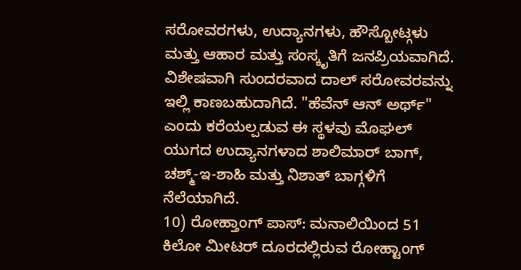ಸರೋವರಗಳು, ಉದ್ಯಾನಗಳು, ಹೌಸ್ಬೋಟ್ಗಳು ಮತ್ತು ಆಹಾರ ಮತ್ತು ಸಂಸ್ಕೃತಿಗೆ ಜನಪ್ರಿಯವಾಗಿದೆ. ವಿಶೇಷವಾಗಿ ಸುಂದರವಾದ ದಾಲ್ ಸರೋವರವನ್ನು ಇಲ್ಲಿ ಕಾಣಬಹುದಾಗಿದೆ. "ಹೆವೆನ್ ಆನ್ ಅರ್ಥ್" ಎಂದು ಕರೆಯಲ್ಪಡುವ ಈ ಸ್ಥಳವು ಮೊಘಲ್ ಯುಗದ ಉದ್ಯಾನಗಳಾದ ಶಾಲಿಮಾರ್ ಬಾಗ್, ಚಶ್ಮ್-ಇ-ಶಾಹಿ ಮತ್ತು ನಿಶಾತ್ ಬಾಗ್ಗಳಿಗೆ ನೆಲೆಯಾಗಿದೆ.
10) ರೋಹ್ತಾಂಗ್ ಪಾಸ್: ಮನಾಲಿಯಿಂದ 51 ಕಿಲೋ ಮೀಟರ್ ದೂರದಲ್ಲಿರುವ ರೋಹ್ಟಾಂಗ್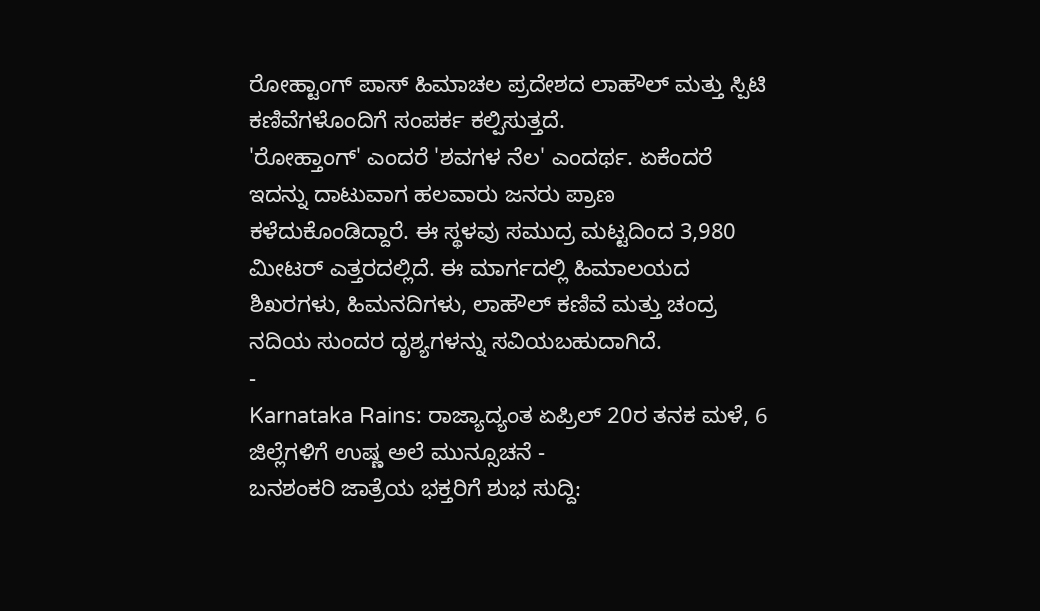ರೋಹ್ಟಾಂಗ್ ಪಾಸ್ ಹಿಮಾಚಲ ಪ್ರದೇಶದ ಲಾಹೌಲ್ ಮತ್ತು ಸ್ಪಿಟಿ ಕಣಿವೆಗಳೊಂದಿಗೆ ಸಂಪರ್ಕ ಕಲ್ಪಿಸುತ್ತದೆ.
'ರೋಹ್ತಾಂಗ್' ಎಂದರೆ 'ಶವಗಳ ನೆಲ' ಎಂದರ್ಥ. ಏಕೆಂದರೆ ಇದನ್ನು ದಾಟುವಾಗ ಹಲವಾರು ಜನರು ಪ್ರಾಣ ಕಳೆದುಕೊಂಡಿದ್ದಾರೆ. ಈ ಸ್ಥಳವು ಸಮುದ್ರ ಮಟ್ಟದಿಂದ 3,980 ಮೀಟರ್ ಎತ್ತರದಲ್ಲಿದೆ. ಈ ಮಾರ್ಗದಲ್ಲಿ ಹಿಮಾಲಯದ ಶಿಖರಗಳು, ಹಿಮನದಿಗಳು, ಲಾಹೌಲ್ ಕಣಿವೆ ಮತ್ತು ಚಂದ್ರ ನದಿಯ ಸುಂದರ ದೃಶ್ಯಗಳನ್ನು ಸವಿಯಬಹುದಾಗಿದೆ.
-
Karnataka Rains: ರಾಜ್ಯಾದ್ಯಂತ ಏಪ್ರಿಲ್ 20ರ ತನಕ ಮಳೆ, 6 ಜಿಲ್ಲೆಗಳಿಗೆ ಉಷ್ಣ ಅಲೆ ಮುನ್ಸೂಚನೆ -
ಬನಶಂಕರಿ ಜಾತ್ರೆಯ ಭಕ್ತರಿಗೆ ಶುಭ ಸುದ್ದಿ: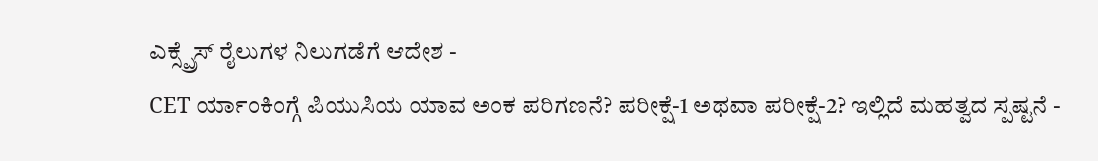ಎಕ್ಸ್ಪ್ರೆಸ್ ರೈಲುಗಳ ನಿಲುಗಡೆಗೆ ಆದೇಶ -
CET ರ್ಯಾಂಕಿಂಗ್ಗೆ ಪಿಯುಸಿಯ ಯಾವ ಅಂಕ ಪರಿಗಣನೆ? ಪರೀಕ್ಷೆ-1 ಅಥವಾ ಪರೀಕ್ಷೆ-2? ಇಲ್ಲಿದೆ ಮಹತ್ವದ ಸ್ಪಷ್ಟನೆ -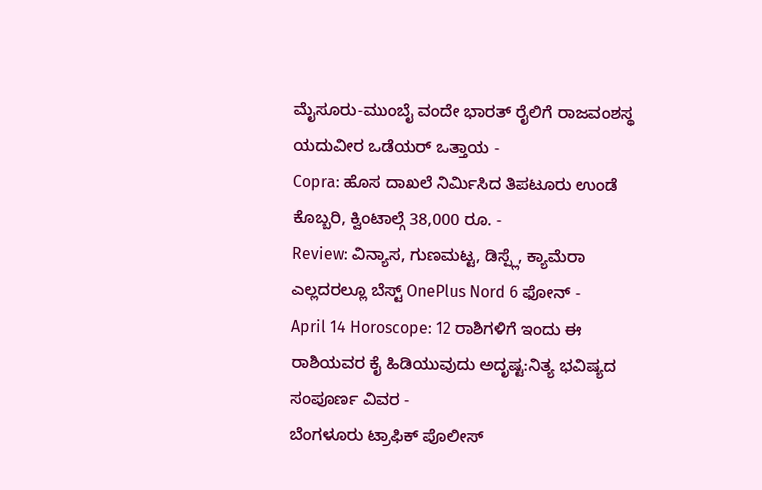ಮೈಸೂರು-ಮುಂಬೈ ವಂದೇ ಭಾರತ್ ರೈಲಿಗೆ ರಾಜವಂಶಸ್ಥ ಯದುವೀರ ಒಡೆಯರ್ ಒತ್ತಾಯ -
Copra: ಹೊಸ ದಾಖಲೆ ನಿರ್ಮಿಸಿದ ತಿಪಟೂರು ಉಂಡೆ ಕೊಬ್ಬರಿ, ಕ್ವಿಂಟಾಲ್ಗೆ 38,000 ರೂ. -
Review: ವಿನ್ಯಾಸ, ಗುಣಮಟ್ಟ, ಡಿಸ್ಪ್ಲೆ, ಕ್ಯಾಮೆರಾ ಎಲ್ಲದರಲ್ಲೂ ಬೆಸ್ಟ್ OnePlus Nord 6 ಫೋನ್ -
April 14 Horoscope: 12 ರಾಶಿಗಳಿಗೆ ಇಂದು ಈ ರಾಶಿಯವರ ಕೈ ಹಿಡಿಯುವುದು ಅದೃಷ್ಟ:ನಿತ್ಯ ಭವಿಷ್ಯದ ಸಂಪೂರ್ಣ ವಿವರ -
ಬೆಂಗಳೂರು ಟ್ರಾಫಿಕ್ ಪೊಲೀಸ್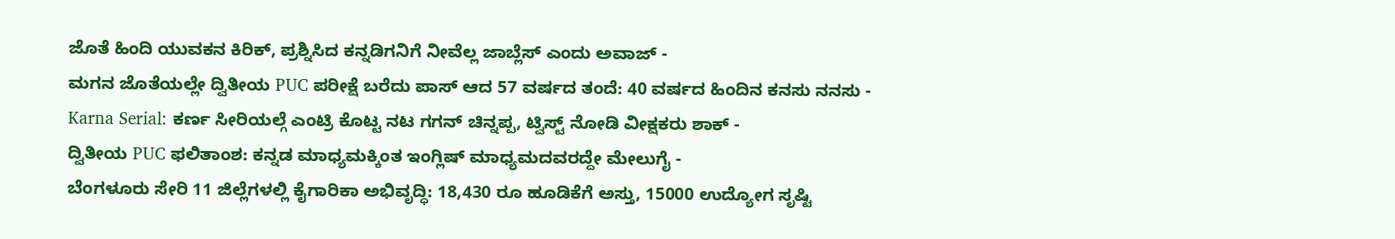ಜೊತೆ ಹಿಂದಿ ಯುವಕನ ಕಿರಿಕ್, ಪ್ರಶ್ನಿಸಿದ ಕನ್ನಡಿಗನಿಗೆ ನೀವೆಲ್ಲ ಜಾಬ್ಲೆಸ್ ಎಂದು ಅವಾಜ್ -
ಮಗನ ಜೊತೆಯಲ್ಲೇ ದ್ವಿತೀಯ PUC ಪರೀಕ್ಷೆ ಬರೆದು ಪಾಸ್ ಆದ 57 ವರ್ಷದ ತಂದೆ: 40 ವರ್ಷದ ಹಿಂದಿನ ಕನಸು ನನಸು -
Karna Serial: ಕರ್ಣ ಸೀರಿಯಲ್ಗೆ ಎಂಟ್ರಿ ಕೊಟ್ಟ ನಟ ಗಗನ್ ಚಿನ್ನಪ್ಪ, ಟ್ವಿಸ್ಟ್ ನೋಡಿ ವೀಕ್ಷಕರು ಶಾಕ್ -
ದ್ವಿತೀಯ PUC ಫಲಿತಾಂಶ: ಕನ್ನಡ ಮಾಧ್ಯಮಕ್ಕಿಂತ ಇಂಗ್ಲಿಷ್ ಮಾಧ್ಯಮದವರದ್ದೇ ಮೇಲುಗೈ -
ಬೆಂಗಳೂರು ಸೇರಿ 11 ಜಿಲ್ಲೆಗಳಲ್ಲಿ ಕೈಗಾರಿಕಾ ಅಭಿವೃದ್ಧಿ: 18,430 ರೂ ಹೂಡಿಕೆಗೆ ಅಸ್ತು, 15000 ಉದ್ಯೋಗ ಸೃಷ್ಟಿ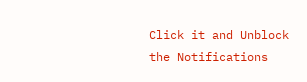Click it and Unblock the Notifications